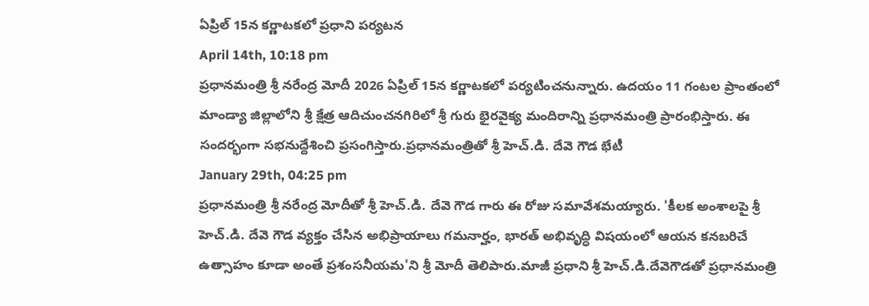ఏప్రిల్ 15న కర్ణాటకలో ప్రధాని పర్యటన
April 14th, 10:18 pm
ప్రధానమంత్రి శ్రీ నరేంద్ర మోదీ 2026 ఏప్రిల్ 15న కర్ణాటకలో పర్యటించనున్నారు. ఉదయం 11 గంటల ప్రాంతంలో మాండ్యా జిల్లాలోని శ్రీ క్షేత్ర ఆదిచుంచనగిరిలో శ్రీ గురు భైరవైక్య మందిరాన్ని ప్రధానమంత్రి ప్రారంభిస్తారు. ఈ సందర్భంగా సభనుద్దేశించి ప్రసంగిస్తారు.ప్రధానమంత్రితో శ్రీ హెచ్.డి. దేవె గౌడ భేటీ
January 29th, 04:25 pm
ప్రధానమంత్రి శ్రీ నరేంద్ర మోదీతో శ్రీ హెచ్.డి. దేవె గౌడ గారు ఈ రోజు సమావేశమయ్యారు. 'కీలక అంశాలపై శ్రీ హెచ్.డి. దేవె గౌడ వ్యక్తం చేసిన అభిప్రాయాలు గమనార్హం, భారత్ అభివృద్ధి విషయంలో ఆయన కనబరిచే ఉత్సాహం కూడా అంతే ప్రశంసనీయమ'ని శ్రీ మోదీ తెలిపారు.మాజీ ప్రధాని శ్రీ హెచ్.డి.దేవెగౌడతో ప్రధానమంత్రి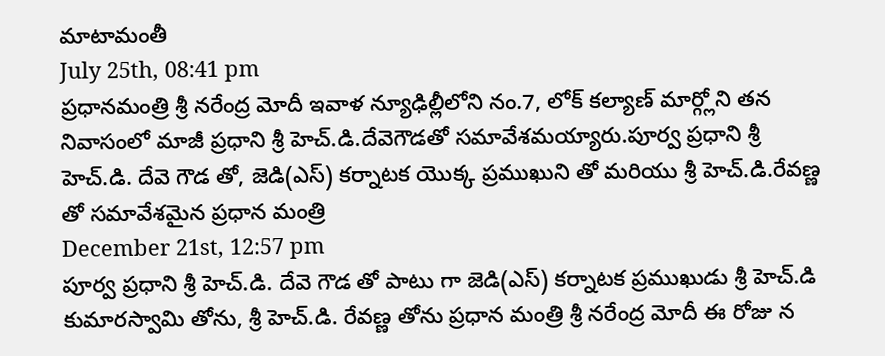మాటామంతీ
July 25th, 08:41 pm
ప్రధానమంత్రి శ్రీ నరేంద్ర మోదీ ఇవాళ న్యూఢిల్లీలోని నం.7, లోక్ కల్యాణ్ మార్గ్లోని తన నివాసంలో మాజీ ప్రధాని శ్రీ హెచ్.డి.దేవెగౌడతో సమావేశమయ్యారు.పూర్వ ప్రధాని శ్రీ హెచ్.డి. దేవె గౌడ తో, జెడి(ఎస్) కర్నాటక యొక్క ప్రముఖుని తో మరియు శ్రీ హెచ్.డి.రేవణ్ణ తో సమావేశమైన ప్రధాన మంత్రి
December 21st, 12:57 pm
పూర్వ ప్రధాని శ్రీ హెచ్.డి. దేవె గౌడ తో పాటు గా జెడి(ఎస్) కర్నాటక ప్రముఖుడు శ్రీ హెచ్.డి కుమారస్వామి తోను, శ్రీ హెచ్.డి. రేవణ్ణ తోను ప్రధాన మంత్రి శ్రీ నరేంద్ర మోదీ ఈ రోజు న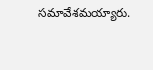సమావేశమయ్యారు.